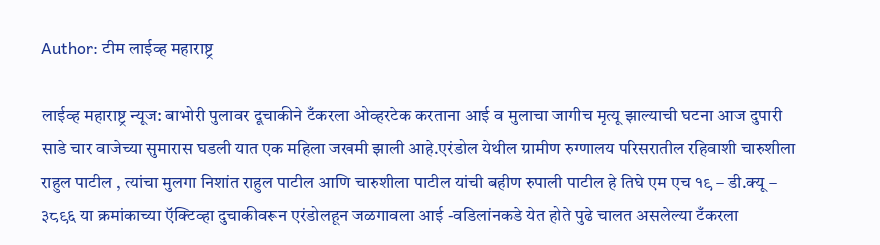Author: टीम लाईव्ह महाराष्ट्र

लाईव्ह महाराष्ट्र न्यूज: बाभोरी पुलावर दूचाकीने टँकरला ओव्हरटेक करताना आई व मुलाचा जागीच मृत्यू झाल्याची घटना आज दुपारी साडे चार वाजेच्या सुमारास घडली यात एक महिला जखमी झाली आहे.एरंडोल येथील ग्रामीण रुग्णालय परिसरातील रहिवाशी चारुशीला राहुल पाटील , त्यांचा मुलगा निशांत राहुल पाटील आणि चारुशीला पाटील यांची बहीण रुपाली पाटील हे तिघे एम एच १९ – डी.क्यू – ३८९६ या क्रमांकाच्या ऍक्टिव्हा दुचाकीवरून एरंडोलहून जळगावला आई -वडिलांनकडे येत होते पुढे चालत असलेल्या टँकरला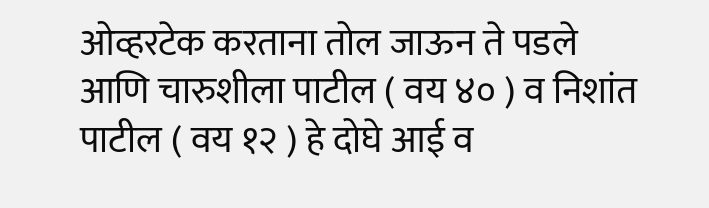ओव्हरटेक करताना तोल जाऊन ते पडले आणि चारुशीला पाटील ( वय ४० ) व निशांत पाटील ( वय १२ ) हे दोघे आई व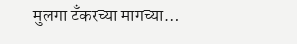मुलगा टँकरच्या मागच्या…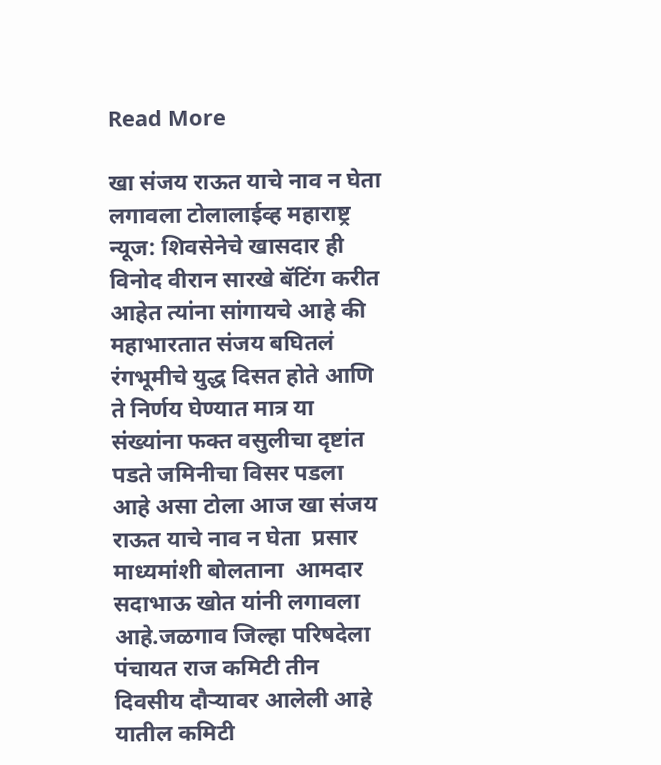Read More

खा संजय राऊत याचे नाव न घेता लगावला टोलालाईव्ह महाराष्ट्र न्यूज: शिवसेनेचे खासदार ही विनोद वीरान सारखे बॅटिंग करीत आहेत त्यांना सांगायचे आहे की महाभारतात संजय बघितलं रंगभूमीचे युद्ध दिसत होते आणि ते निर्णय घेण्यात मात्र या संख्यांना फक्त वसुलीचा दृष्टांत पडते जमिनीचा विसर पडला आहे असा टोला आज खा संजय राऊत याचे नाव न घेता  प्रसार माध्यमांशी बोलताना  आमदार सदाभाऊ खोत यांनी लगावला आहे.जळगाव जिल्हा परिषदेला पंचायत राज कमिटी तीन दिवसीय दौऱ्यावर आलेली आहे यातील कमिटी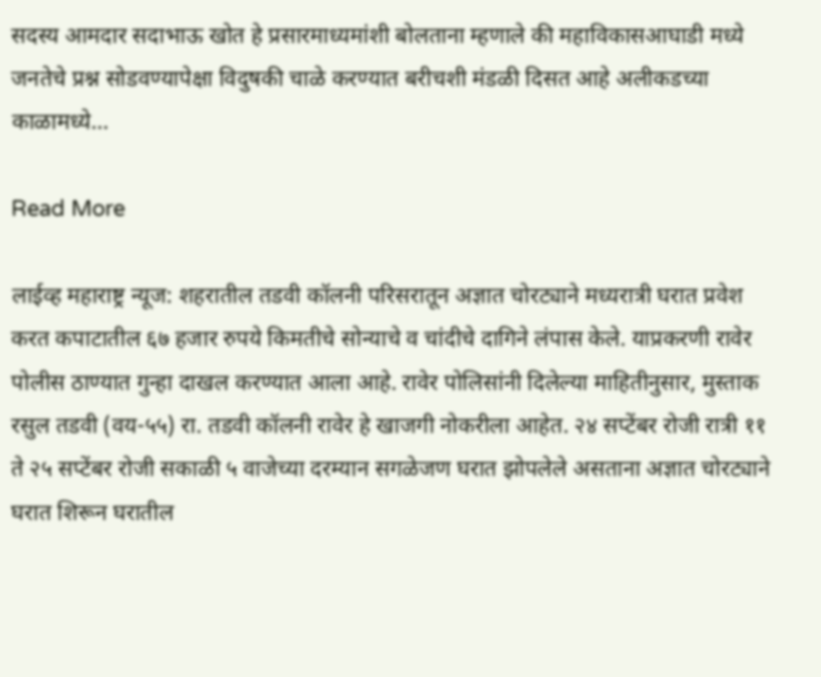सदस्य आमदार सदाभाऊ खोत हे प्रसारमाध्यमांशी बोलताना म्हणाले की महाविकासआघाडी मध्ये जनतेचे प्रश्न सोडवण्यापेक्षा विदुषकी चाळे करण्यात बरीचशी मंडळी दिसत आहे अलीकडच्या काळामध्ये…

Read More

लाईव्ह महाराष्ट्र न्यूज: शहरातील तडवी कॉलनी परिसरातून अज्ञात चोरट्याने मध्यरात्री घरात प्रवेश करत कपाटातील ६७ हजार रुपये किमतीचे सोन्याचे व चांदीचे दागिने लंपास केले. याप्रकरणी रावेर पोलीस ठाण्यात गुन्हा दाखल करण्यात आला आहे. रावेर पोलिसांनी दिलेल्या माहितीनुसार, मुस्ताक रसुल तडवी (वय-५५) रा. तडवी कॉलनी रावेर हे खाजगी नोकरीला आहेत. २४ सप्टेंबर रोजी रात्री ११ ते २५ सप्टेंबर रोजी सकाळी ५ वाजेच्या दरम्यान सगळेजण घरात झोपलेले असताना अज्ञात चोरट्याने घरात शिरून घरातील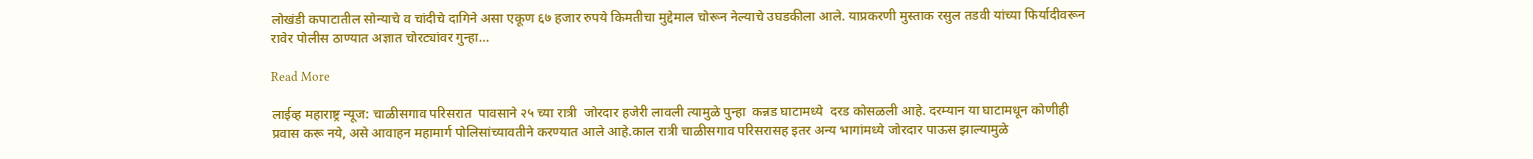लोखंडी कपाटातील सोन्याचे व चांदीचे दागिने असा एकूण ६७ हजार रुपये किमतीचा मुद्देमाल चोरून नेल्याचे उघडकीला आले. याप्रकरणी मुस्ताक रसुल तडवी यांच्या फिर्यादीवरून रावेर पोलीस ठाण्यात अज्ञात चोरट्यांवर गुन्हा…

Read More

लाईव्ह महाराष्ट्र न्यूज: चाळीसगाव परिसरात  पावसाने २५ च्या रात्री  जोरदार हजेरी लावली त्यामुळे पुन्हा  कन्नड घाटामध्ये  दरड कोसळली आहे. दरम्यान या घाटामधून कोणीही प्रवास करू नये, असे आवाहन महामार्ग पोलिसांच्यावतीने करण्यात आले आहे.काल रात्री चाळीसगाव परिसरासह इतर अन्य भागांमध्ये जोरदार पाऊस झाल्यामुळे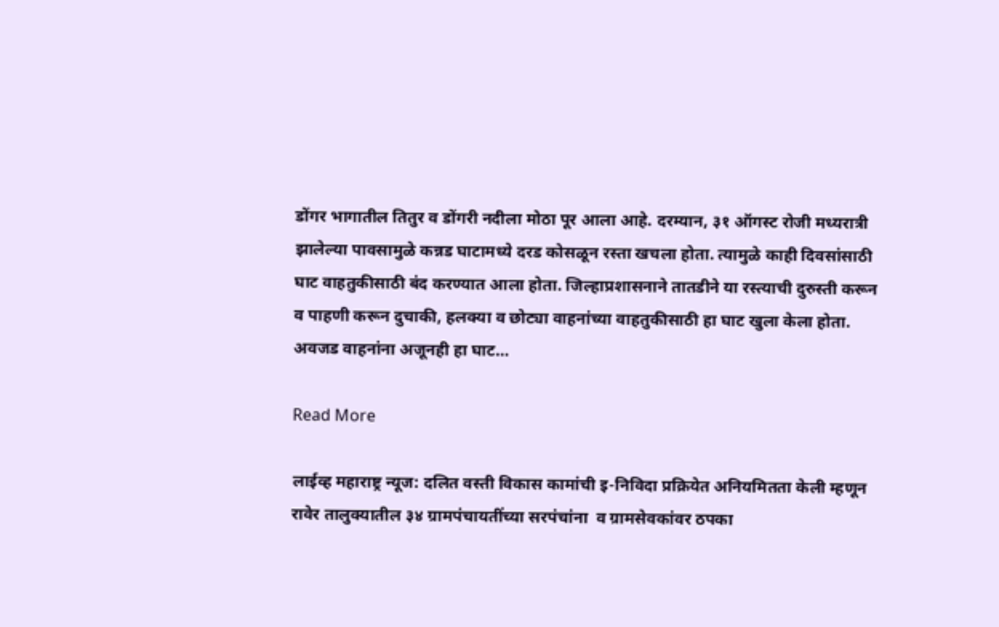डोंगर भागातील तितुर व डोंगरी नदीला मोठा पूर आला आहे. दरम्यान, ३१ ऑगस्ट रोजी मध्यरात्री झालेल्या पावसामुळे कन्नड घाटामध्ये दरड कोसळून रस्ता खचला होता. त्यामुळे काही दिवसांसाठी घाट वाहतुकीसाठी बंद करण्यात आला होता. जिल्हाप्रशासनाने तातडीने या रस्त्याची दुरुस्ती करून व पाहणी करून दुचाकी, हलक्या व छोट्या वाहनांच्या वाहतुकीसाठी हा घाट खुला केला होता. अवजड वाहनांना अजूनही हा घाट…

Read More

लाईव्ह महाराष्ट्र न्यूज: दलित वस्ती विकास कामांची इ-निविदा प्रक्रियेत अनियमितता केली म्हणून रावेर तालुक्यातील ३४ ग्रामपंचायतींच्या सरपंचांना  व ग्रामसेवकांवर ठपका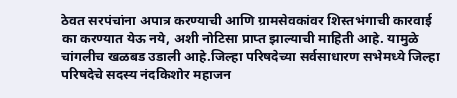ठेवत सरपंचांना अपात्र करण्याची आणि ग्रामसेवकांवर शिस्तभंगाची कारवाई का करण्यात येऊ नये, अशी नोटिसा प्राप्त झाल्याची माहिती आहे. यामुळे चांगलीच खळबड उडाली आहे.जिल्हा परिषदेच्या सर्वसाधारण सभेमध्ये जिल्हा परिषदेचे सदस्य नंदकिशोर महाजन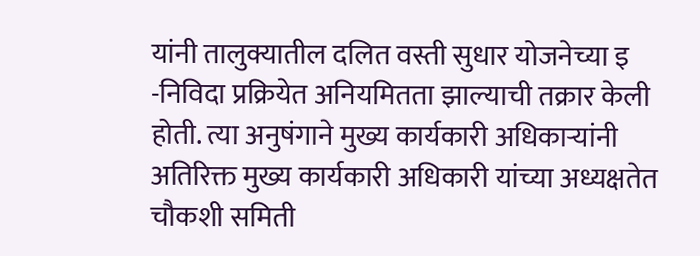यांनी तालुक्यातील दलित वस्ती सुधार योजनेच्या इ -निविदा प्रक्रियेत अनियमितता झाल्याची तक्रार केली होती. त्या अनुषंगाने मुख्य कार्यकारी अधिकाऱ्यांनी अतिरिक्त मुख्य कार्यकारी अधिकारी यांच्या अध्यक्षतेत चौकशी समिती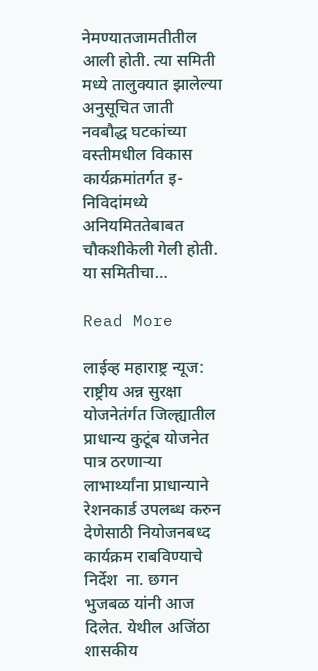नेमण्यातजामतीतील आली होती. त्या समिती मध्ये तालुक्यात झालेल्या अनुसूचित जाती  नवबौद्ध घटकांच्या वस्तीमधील विकास कार्यक्रमांतर्गत इ-निविदांमध्ये अनियमिततेबाबत चौकशीकेली गेली होती. या समितीचा…

Read More

लाईव्ह महाराष्ट्र न्यूज: राष्ट्रीय अन्न सुरक्षा योजनेतंर्गत जिल्ह्यातील प्राधान्य कुटूंब योजनेत पात्र ठरणाऱ्या लाभार्थ्यांना प्राधान्याने रेशनकार्ड उपलब्ध करुन देणेसाठी नियोजनबध्द कार्यक्रम राबविण्याचे निर्देश  ना. छगन भुजबळ यांनी आज दिलेत. येथील अजिंठा शासकीय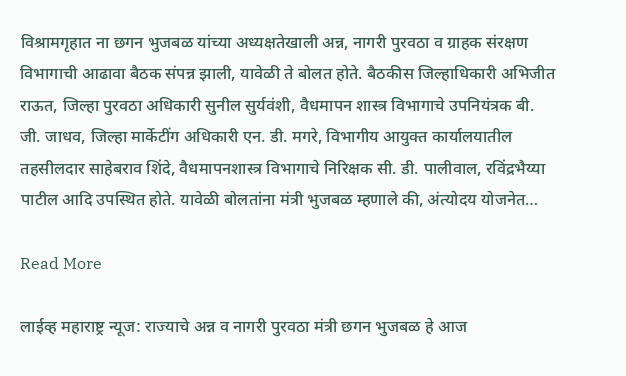विश्रामगृहात ना छगन भुजबळ यांच्या अध्यक्षतेखाली अन्न, नागरी पुरवठा व ग्राहक संरक्षण विभागाची आढावा बैठक संपन्न झाली, यावेळी ते बोलत होते. बैठकीस जिल्हाधिकारी अभिजीत राऊत, जिल्हा पुरवठा अधिकारी सुनील सुर्यवंशी, वैधमापन शास्त्र विभागाचे उपनियंत्रक बी. जी. जाधव, जिल्हा मार्केटींग अधिकारी एन. डी. मगरे, विभागीय आयुक्त कार्यालयातील तहसीलदार साहेबराव शिंदे, वैधमापनशास्त्र विभागाचे निरिक्षक सी. डी. पालीवाल, रविंद्रभैय्या पाटील आदि उपस्थित होते. यावेळी बोलतांना मंत्री भुजबळ म्हणाले की, अंत्योदय योजनेत…

Read More

लाईव्ह महाराष्ट्र न्यूज: राज्याचे अन्न व नागरी पुरवठा मंत्री छगन भुजबळ हे आज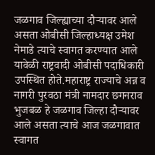जळगाव जिल्ह्याच्या दौऱ्यावर आले असता ओबीसी जिल्हाध्यक्ष उमेश नेमाडे त्याचे स्वागत करण्यात आले यावेळी राष्ट्रवादी ओबीसी पदाधिकारी उपस्थित होते.महाराष्ट्र राज्याचे अन्न व नागरी पुरवठा मंत्री नामदार छगनराव भुजबळ हे जळगाव जिल्हा दौऱ्यावर आले असता त्याचे आज जळगावात स्वागत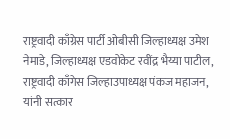राष्ट्रवादी काँग्रेस पार्टी ओबीसी जिल्हाध्यक्ष उमेश नेमाडे, जिल्हाध्यक्ष एडवोकेट रवींद्र भैय्या पाटील, राष्ट्रवादी काँगेस जिल्हाउपाध्यक्ष पंकज महाजन, यांनी सत्कार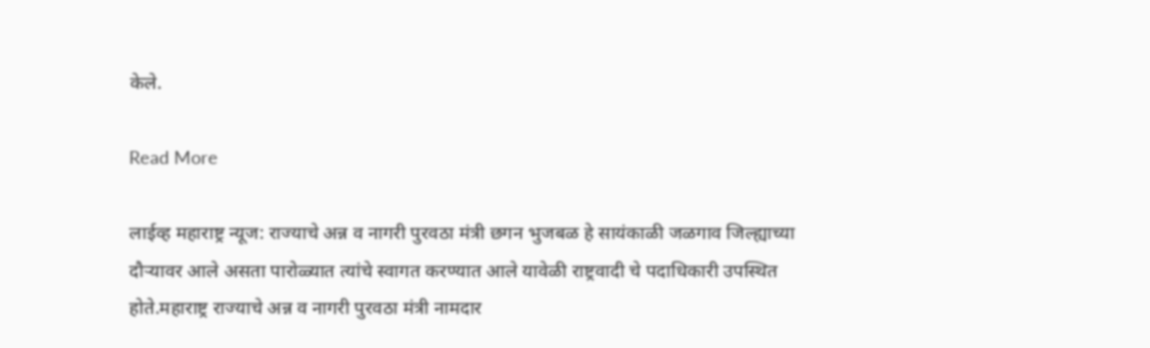केले.

Read More

लाईव्ह महाराष्ट्र न्यूज: राज्याचे अन्न व नागरी पुरवठा मंत्री छगन भुजबळ हे सायंकाळी जळगाव जिल्ह्याच्या दौऱ्यावर आले असता पारोळ्यात त्यांचे स्वागत करण्यात आले यावेळी राष्ट्रवादी चे पदाधिकारी उपस्थित होते.महाराष्ट्र राज्याचे अन्न व नागरी पुरवठा मंत्री नामदार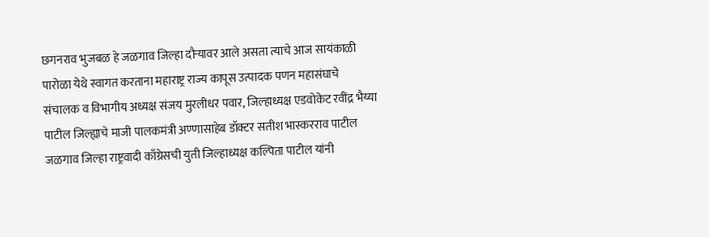छगनराव भुजबळ हे जळगाव जिल्हा दौऱ्यावर आले असता त्याचे आज सायंकाळी पारोळा येथे स्वागत करताना महाराष्ट्र राज्य कापूस उत्पादक पणन महासंघाचे संचालक व विभागीय अध्यक्ष संजय मुरलीधर पवार, जिल्हाध्यक्ष एडवोकेट रवींद्र भैय्या पाटील जिल्ह्याचे माजी पालकमंत्री अण्णासाहेब डॉक्टर सतीश भास्करराव पाटील जळगाव जिल्हा राष्ट्रवादी काँग्रेसची युती जिल्हाध्यक्ष कल्पिता पाटील यांनी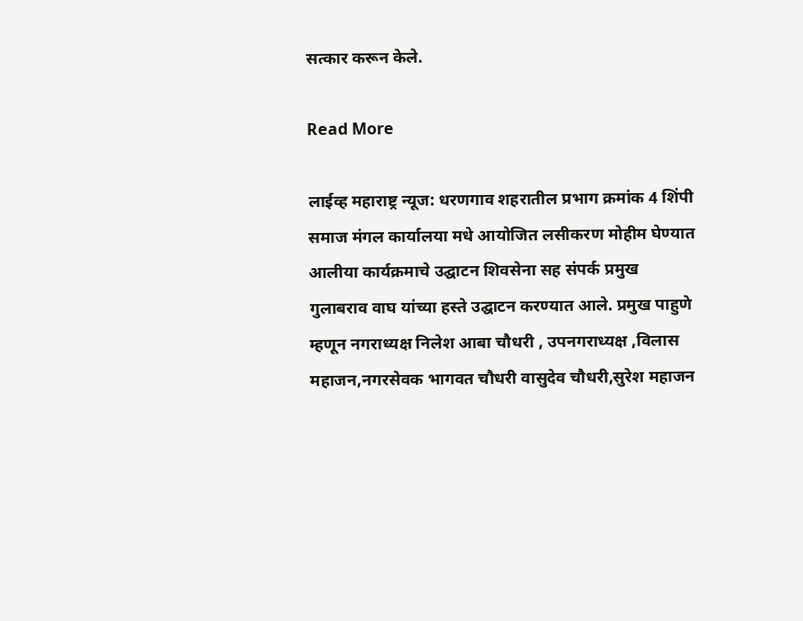सत्कार करून केले.

Read More

लाईव्ह महाराष्ट्र न्यूज: धरणगाव शहरातील प्रभाग क्रमांक 4 शिंपी समाज मंगल कार्यालया मधे आयोजित लसीकरण मोहीम घेण्यात आलीया कार्यक्रमाचे उद्घाटन शिवसेना सह संपर्क प्रमुख गुलाबराव वाघ यांच्या हस्ते उद्घाटन करण्यात आले. प्रमुख पाहुणे म्हणून नगराध्यक्ष निलेश आबा चौधरी , उपनगराध्यक्ष ,विलास महाजन,नगरसेवक भागवत चौधरी वासुदेव चौधरी,सुरेश महाजन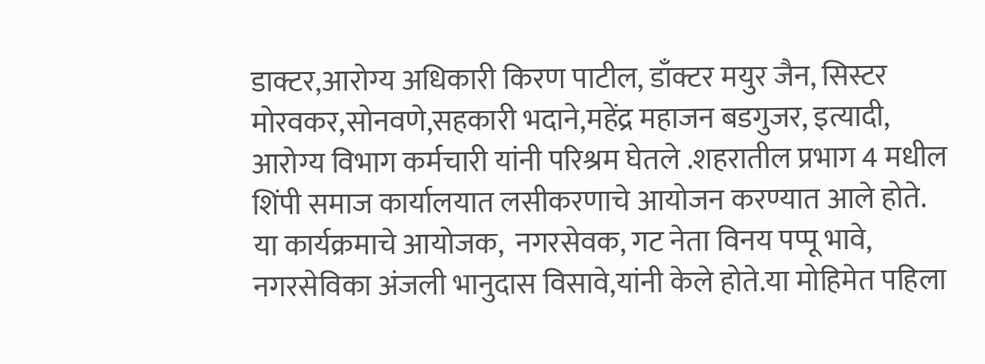डाक्टर,आरोग्य अधिकारी किरण पाटील, डाँक्टर मयुर जैन, सिस्टर मोरवकर,सोनवणे,सहकारी भदाने,महेंद्र महाजन बडगुजर, इत्यादी, आरोग्य विभाग कर्मचारी यांनी परिश्रम घेतले .शहरातील प्रभाग 4 मधील शिंपी समाज कार्यालयात लसीकरणाचे आयोजन करण्यात आले होते. या कार्यक्रमाचे आयोजक,  नगरसेवक, गट नेता विनय पप्पू भावे, नगरसेविका अंजली भानुदास विसावे,यांनी केले होते.या मोहिमेत पहिला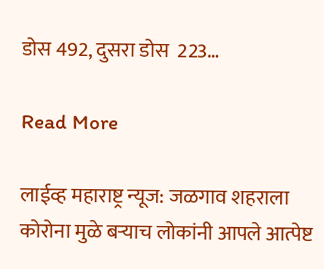डोस 492, दुसरा डोस  223…

Read More

लाईव्ह महाराष्ट्र न्यूज: जळगाव शहराला कोरोना मुळे बऱ्याच लोकांनी आपले आत्पेष्ट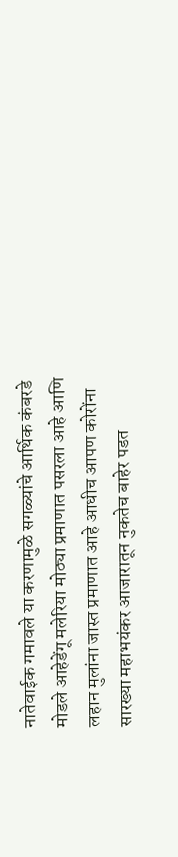नातेवाईक गमावले या करणामुळे सगळ्यांचे आर्थिक कंबरडे मोडले आहेडेंगू मलेरिया मोठ्या प्रमाणात पसरला आहे आणि लहान मुलांना जास्त प्रमाणात आहे आधीच आपण कोरोंना सारख्या महाभयंकर आजारातून नुकतेच बाहेर पडत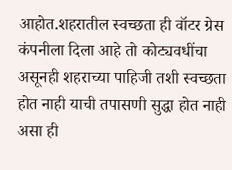आहोत.शहरातील स्वच्छता ही वॉटर ग्रेस  कंपनीला दिला आहे तो कोट्यवधींचा असूनही शहराच्या पाहिजी तशी स्वच्छता होत नाही याची तपासणी सुद्धा होत नाही  असा ही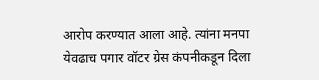आरोप करण्यात आला आहे. त्यांना मनपा येवढाच पगार वॉटर ग्रेस कंपनीकडून दिला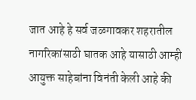जात आहे हे सर्व जळगावकर शहरातील नागरिकांसाठी घातक आहे यासाठी आम्ही आयुक्त साहेबांना विनंती केली आहे की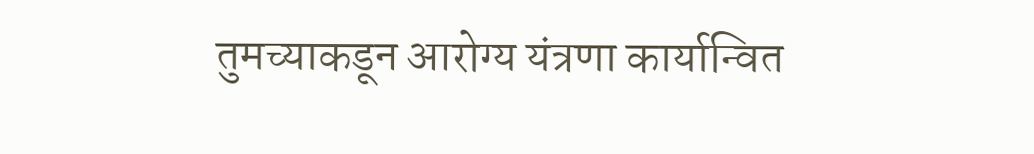तुमच्याकडून आरोग्य यंत्रणा कार्यान्वित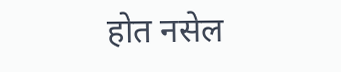होत नसेल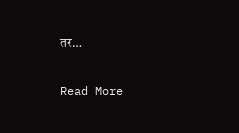तर…

Read More